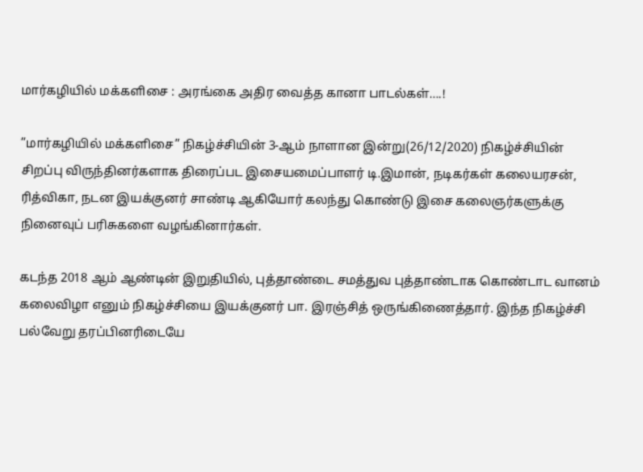மார்கழியில் மக்களிசை : அரங்கை அதிர வைத்த கானா பாடல்கள்….!

”மார்கழியில் மக்களிசை” நிகழ்ச்சியின் 3-ஆம் நாளான இன்று(26/12/2020) நிகழ்ச்சியின் சிறப்பு விருந்தினர்களாக திரைப்பட இசையமைப்பாளர் டி.இமான், நடிகர்கள் கலையரசன், ரித்விகா, நடன இயக்குனர் சாண்டி ஆகியோர் கலந்து கொண்டு இசை கலைஞர்களுக்கு நினைவுப் பரிசுகளை வழங்கினார்கள்.

கடந்த 2018 ஆம் ஆண்டின் இறுதியில், புத்தாண்டை சமத்துவ புத்தாண்டாக கொண்டாட வானம் கலைவிழா எனும் நிகழ்ச்சியை இயக்குனர் பா. இரஞ்சித் ஒருங்கிணைத்தார். இந்த நிகழ்ச்சி பல்வேறு தரப்பினரிடையே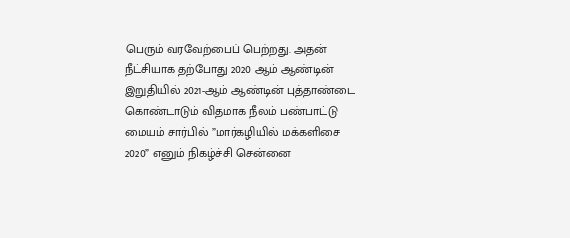பெரும் வரவேற்பைப் பெற்றது. அதன் நீட்சியாக தற்போது 2020 ஆம் ஆண்டின் இறுதியில் 2021-ஆம் ஆண்டின் புத்தாண்டை கொண்டாடும் விதமாக நீலம் பண்பாட்டு மையம் சார்பில் ”மார்கழியில் மக்களிசை 2020” எனும் நிகழ்ச்சி சென்னை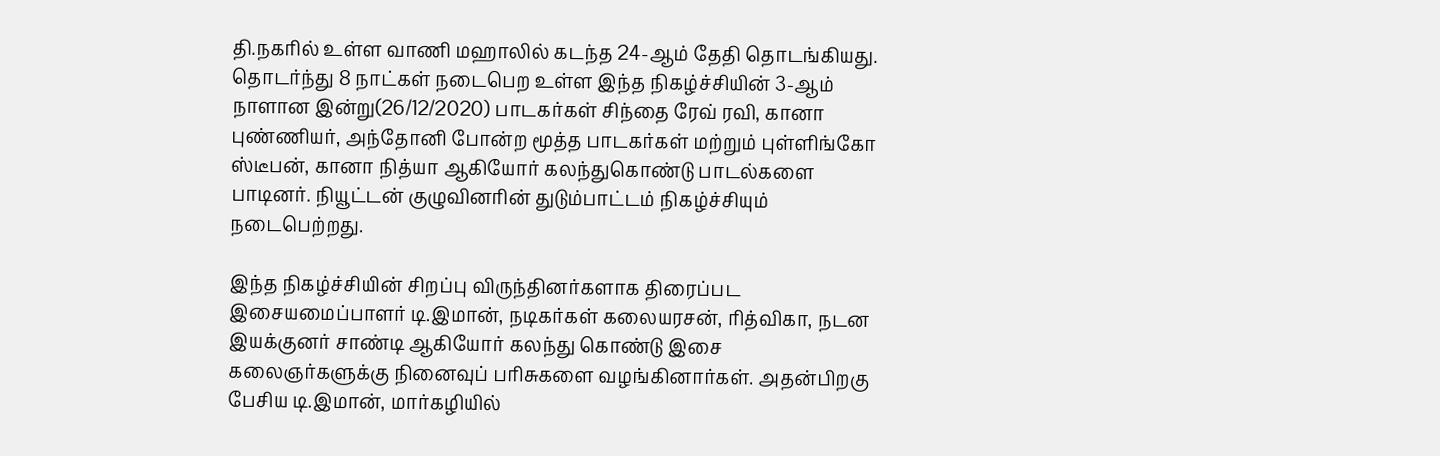தி.நகரில் உள்ள வாணி மஹாலில் கடந்த 24-ஆம் தேதி தொடங்கியது. தொடர்ந்து 8 நாட்கள் நடைபெற உள்ள இந்த நிகழ்ச்சியின் 3-ஆம் நாளான இன்று(26/12/2020) பாடகர்கள் சிந்தை ரேவ் ரவி, கானா புண்ணியர், அந்தோனி போன்ற மூத்த பாடகர்கள் மற்றும் புள்ளிங்கோ ஸ்டீபன், கானா நித்யா ஆகியோர் கலந்துகொண்டு பாடல்களை பாடினர். நியூட்டன் குழுவினரின் துடும்பாட்டம் நிகழ்ச்சியும் நடைபெற்றது.

இந்த நிகழ்ச்சியின் சிறப்பு விருந்தினர்களாக திரைப்பட இசையமைப்பாளர் டி.இமான், நடிகர்கள் கலையரசன், ரித்விகா, நடன இயக்குனர் சாண்டி ஆகியோர் கலந்து கொண்டு இசை கலைஞர்களுக்கு நினைவுப் பரிசுகளை வழங்கினார்கள். அதன்பிறகு பேசிய டி.இமான், மார்கழியில்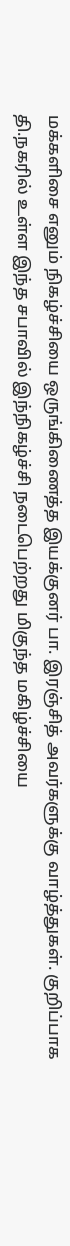மக்களிசை எனும் நிகழ்ச்சியை ஒருங்கிணைத்த இயக்குனர் பா. இரஞ்சித் அவர்களுக்கு வாழ்த்துகள். குறிப்பாக தி.நகரில் உள்ள இந்த சபாவில் இந்நிகழ்ச்சி நடைபெற்றது மிகுந்த மகிழ்ச்சியை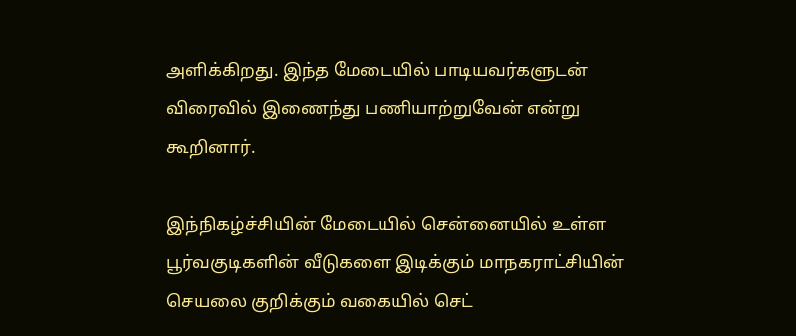அளிக்கிறது. இந்த மேடையில் பாடியவர்களுடன் விரைவில் இணைந்து பணியாற்றுவேன் என்று கூறினார்.

இந்நிகழ்ச்சியின் மேடையில் சென்னையில் உள்ள பூர்வகுடிகளின் வீடுகளை இடிக்கும் மாநகராட்சியின் செயலை குறிக்கும் வகையில் செட்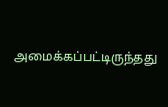அமைக்கப்பட்டிருந்தது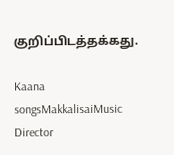குறிப்பிடத்தக்கது.

Kaana songsMakkalisaiMusic Director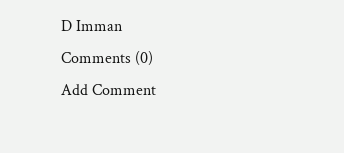D Imman
Comments (0)
Add Comment